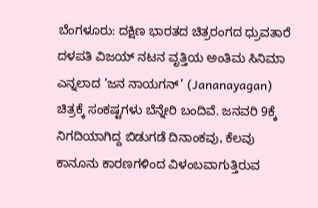ಬೆಂಗಳೂರು: ದಕ್ಷಿಣ ಭಾರತದ ಚಿತ್ರರಂಗದ ಧ್ರುವತಾರೆ ದಳಪತಿ ವಿಜಯ್ ನಟನ ವೃತ್ತಿಯ ಅಂತಿಮ ಸಿನಿಮಾ ಎನ್ನಲಾದ ‘ಜನ ನಾಯಗನ್’ (Jananayagan) ಚಿತ್ರಕ್ಕೆ ಸಂಕಷ್ಟಗಳು ಬೆನ್ನೇರಿ ಬಂದಿವೆ. ಜನವರಿ 9ಕ್ಕೆ ನಿಗದಿಯಾಗಿದ್ದ ಬಿಡುಗಡೆ ದಿನಾಂಕವು, ಕೆಲವು ಕಾನೂನು ಕಾರಣಗಳಿಂದ ವಿಳಂಬವಾಗುತ್ತಿರುವ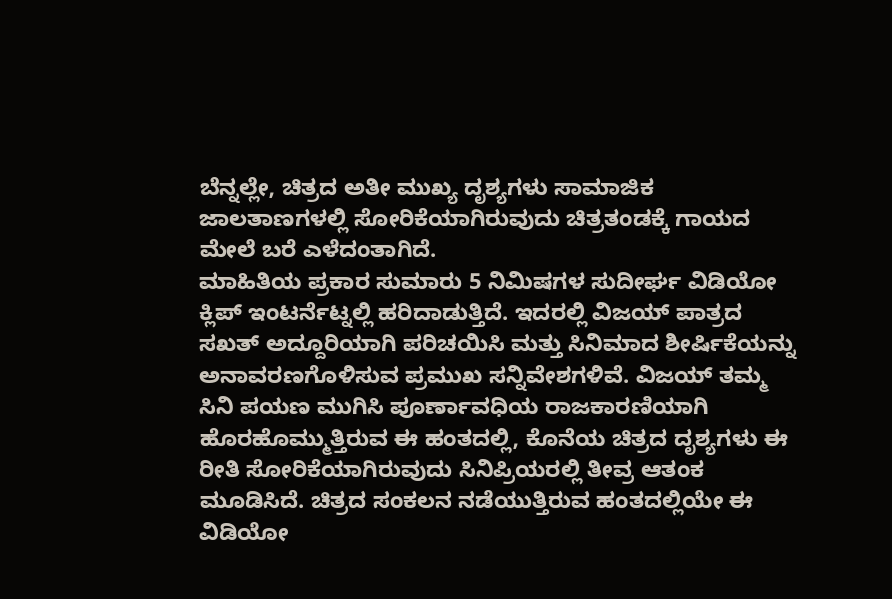ಬೆನ್ನಲ್ಲೇ, ಚಿತ್ರದ ಅತೀ ಮುಖ್ಯ ದೃಶ್ಯಗಳು ಸಾಮಾಜಿಕ ಜಾಲತಾಣಗಳಲ್ಲಿ ಸೋರಿಕೆಯಾಗಿರುವುದು ಚಿತ್ರತಂಡಕ್ಕೆ ಗಾಯದ ಮೇಲೆ ಬರೆ ಎಳೆದಂತಾಗಿದೆ.
ಮಾಹಿತಿಯ ಪ್ರಕಾರ ಸುಮಾರು 5 ನಿಮಿಷಗಳ ಸುದೀರ್ಘ ವಿಡಿಯೋ ಕ್ಲಿಪ್ ಇಂಟರ್ನೆಟ್ನಲ್ಲಿ ಹರಿದಾಡುತ್ತಿದೆ. ಇದರಲ್ಲಿ ವಿಜಯ್ ಪಾತ್ರದ ಸಖತ್ ಅದ್ದೂರಿಯಾಗಿ ಪರಿಚಯಿಸಿ ಮತ್ತು ಸಿನಿಮಾದ ಶೀರ್ಷಿಕೆಯನ್ನು ಅನಾವರಣಗೊಳಿಸುವ ಪ್ರಮುಖ ಸನ್ನಿವೇಶಗಳಿವೆ. ವಿಜಯ್ ತಮ್ಮ ಸಿನಿ ಪಯಣ ಮುಗಿಸಿ ಪೂರ್ಣಾವಧಿಯ ರಾಜಕಾರಣಿಯಾಗಿ ಹೊರಹೊಮ್ಮುತ್ತಿರುವ ಈ ಹಂತದಲ್ಲಿ, ಕೊನೆಯ ಚಿತ್ರದ ದೃಶ್ಯಗಳು ಈ ರೀತಿ ಸೋರಿಕೆಯಾಗಿರುವುದು ಸಿನಿಪ್ರಿಯರಲ್ಲಿ ತೀವ್ರ ಆತಂಕ ಮೂಡಿಸಿದೆ. ಚಿತ್ರದ ಸಂಕಲನ ನಡೆಯುತ್ತಿರುವ ಹಂತದಲ್ಲಿಯೇ ಈ ವಿಡಿಯೋ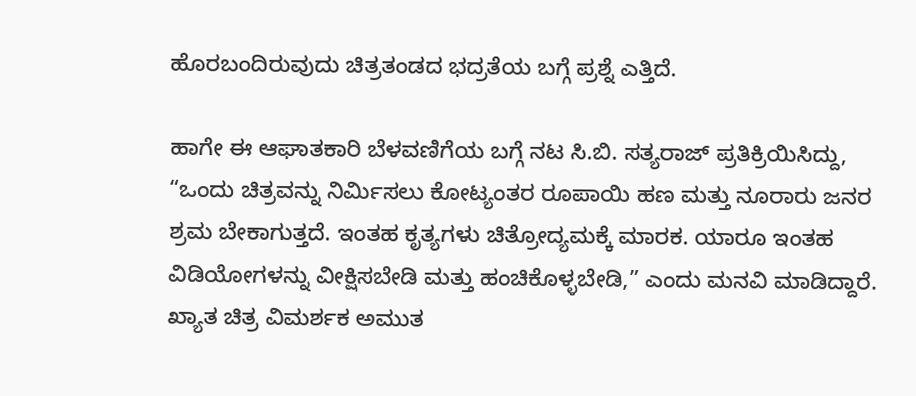ಹೊರಬಂದಿರುವುದು ಚಿತ್ರತಂಡದ ಭದ್ರತೆಯ ಬಗ್ಗೆ ಪ್ರಶ್ನೆ ಎತ್ತಿದೆ.

ಹಾಗೇ ಈ ಆಘಾತಕಾರಿ ಬೆಳವಣಿಗೆಯ ಬಗ್ಗೆ ನಟ ಸಿ.ಬಿ. ಸತ್ಯರಾಜ್ ಪ್ರತಿಕ್ರಿಯಿಸಿದ್ದು, “ಒಂದು ಚಿತ್ರವನ್ನು ನಿರ್ಮಿಸಲು ಕೋಟ್ಯಂತರ ರೂಪಾಯಿ ಹಣ ಮತ್ತು ನೂರಾರು ಜನರ ಶ್ರಮ ಬೇಕಾಗುತ್ತದೆ. ಇಂತಹ ಕೃತ್ಯಗಳು ಚಿತ್ರೋದ್ಯಮಕ್ಕೆ ಮಾರಕ. ಯಾರೂ ಇಂತಹ ವಿಡಿಯೋಗಳನ್ನು ವೀಕ್ಷಿಸಬೇಡಿ ಮತ್ತು ಹಂಚಿಕೊಳ್ಳಬೇಡಿ,” ಎಂದು ಮನವಿ ಮಾಡಿದ್ದಾರೆ. ಖ್ಯಾತ ಚಿತ್ರ ವಿಮರ್ಶಕ ಅಮುತ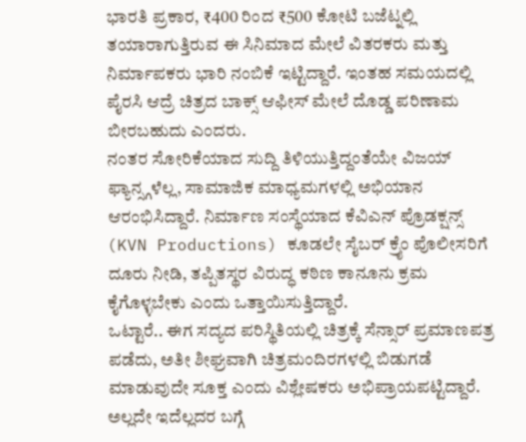ಭಾರತಿ ಪ್ರಕಾರ, ₹400 ರಿಂದ ₹500 ಕೋಟಿ ಬಜೆಟ್ನಲ್ಲಿ ತಯಾರಾಗುತ್ತಿರುವ ಈ ಸಿನಿಮಾದ ಮೇಲೆ ವಿತರಕರು ಮತ್ತು ನಿರ್ಮಾಪಕರು ಭಾರಿ ನಂಬಿಕೆ ಇಟ್ಟಿದ್ದಾರೆ. ಇಂತಹ ಸಮಯದಲ್ಲಿ ಪೈರಸಿ ಆದ್ರೆ ಚಿತ್ರದ ಬಾಕ್ಸ್ ಆಫೀಸ್ ಮೇಲೆ ದೊಡ್ಡ ಪರಿಣಾಮ ಬೀರಬಹುದು ಎಂದರು.
ನಂತರ ಸೋರಿಕೆಯಾದ ಸುದ್ದಿ ತಿಳಿಯುತ್ತಿದ್ದಂತೆಯೇ ವಿಜಯ್ ಫ್ಯಾನ್ಸ್ಗಳೆಲ್ಲ, ಸಾಮಾಜಿಕ ಮಾಧ್ಯಮಗಳಲ್ಲಿ ಅಭಿಯಾನ ಆರಂಭಿಸಿದ್ದಾರೆ. ನಿರ್ಮಾಣ ಸಂಸ್ಥೆಯಾದ ಕೆವಿಎನ್ ಪ್ರೊಡಕ್ಷನ್ಸ್ (KVN Productions) ಕೂಡಲೇ ಸೈಬರ್ ಕ್ರೈಂ ಪೊಲೀಸರಿಗೆ ದೂರು ನೀಡಿ, ತಪ್ಪಿತಸ್ಥರ ವಿರುದ್ಧ ಕಠಿಣ ಕಾನೂನು ಕ್ರಮ ಕೈಗೊಳ್ಳಬೇಕು ಎಂದು ಒತ್ತಾಯಿಸುತ್ತಿದ್ದಾರೆ.
ಒಟ್ಟಾರೆ.. ಈಗ ಸದ್ಯದ ಪರಿಸ್ಥಿತಿಯಲ್ಲಿ ಚಿತ್ರಕ್ಕೆ ಸೆನ್ಸಾರ್ ಪ್ರಮಾಣಪತ್ರ ಪಡೆದು, ಅತೀ ಶೀಘ್ರವಾಗಿ ಚಿತ್ರಮಂದಿರಗಳಲ್ಲಿ ಬಿಡುಗಡೆ ಮಾಡುವುದೇ ಸೂಕ್ತ ಎಂದು ವಿಶ್ಲೇಷಕರು ಅಭಿಪ್ರಾಯಪಟ್ಟಿದ್ದಾರೆ. ಅಲ್ಲದೇ ಇದೆಲ್ಲದರ ಬಗ್ಗೆ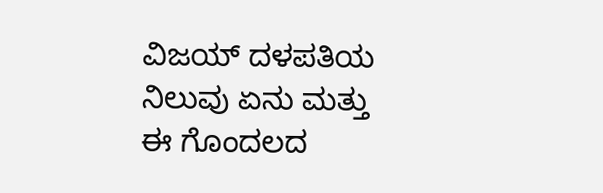ವಿಜಯ್ ದಳಪತಿಯ ನಿಲುವು ಏನು ಮತ್ತು ಈ ಗೊಂದಲದ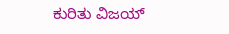ಕುರಿತು ವಿಜಯ್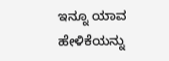ಇನ್ನೂ ಯಾವ ಹೇಳಿಕೆಯನ್ನು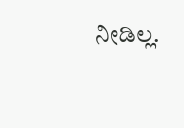ನೀಡಿಲ್ಲ.